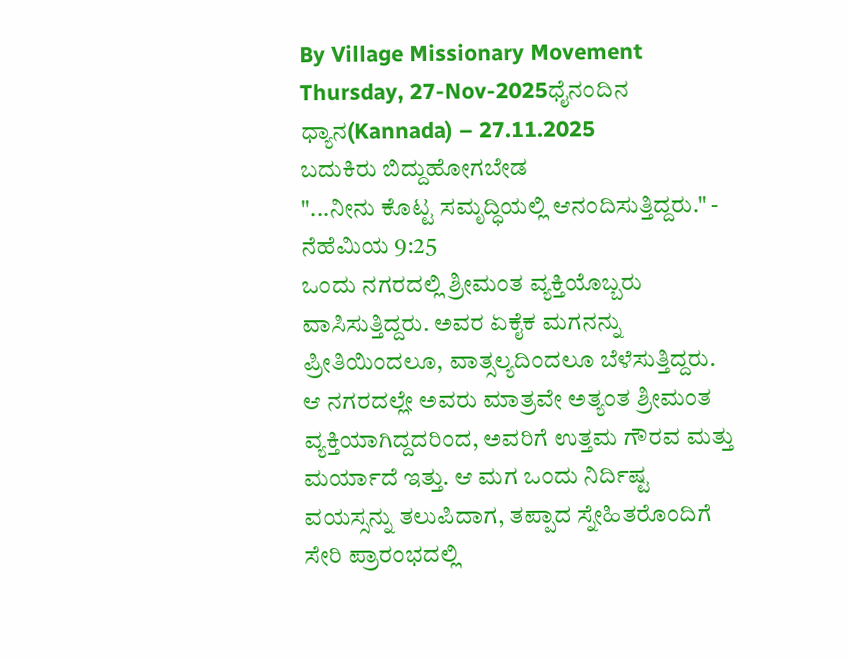By Village Missionary Movement
Thursday, 27-Nov-2025ಧೈನಂದಿನ ಧ್ಯಾನ(Kannada) – 27.11.2025
ಬದುಕಿರು ಬಿದ್ದುಹೋಗಬೇಡ
"...ನೀನು ಕೊಟ್ಟ ಸಮೃದ್ಧಿಯಲ್ಲಿ ಆನಂದಿಸುತ್ತಿದ್ದರು." - ನೆಹೆಮಿಯ 9:25
ಒಂದು ನಗರದಲ್ಲಿ ಶ್ರೀಮಂತ ವ್ಯಕ್ತಿಯೊಬ್ಬರು ವಾಸಿಸುತ್ತಿದ್ದರು. ಅವರ ಏಕೈಕ ಮಗನನ್ನು ಪ್ರೀತಿಯಿಂದಲೂ, ವಾತ್ಸಲ್ಯದಿಂದಲೂ ಬೆಳೆಸುತ್ತಿದ್ದರು. ಆ ನಗರದಲ್ಲೇ ಅವರು ಮಾತ್ರವೇ ಅತ್ಯಂತ ಶ್ರೀಮಂತ ವ್ಯಕ್ತಿಯಾಗಿದ್ದದರಿಂದ, ಅವರಿಗೆ ಉತ್ತಮ ಗೌರವ ಮತ್ತು ಮರ್ಯಾದೆ ಇತ್ತು. ಆ ಮಗ ಒಂದು ನಿರ್ದಿಷ್ಟ ವಯಸ್ಸನ್ನು ತಲುಪಿದಾಗ, ತಪ್ಪಾದ ಸ್ನೇಹಿತರೊಂದಿಗೆ ಸೇರಿ ಪ್ರಾರಂಭದಲ್ಲಿ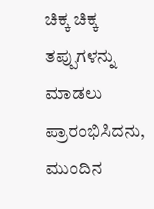ಚಿಕ್ಕ ಚಿಕ್ಕ ತಪ್ಪುಗಳನ್ನು ಮಾಡಲು ಪ್ರಾರಂಭಿಸಿದನು, ಮುಂದಿನ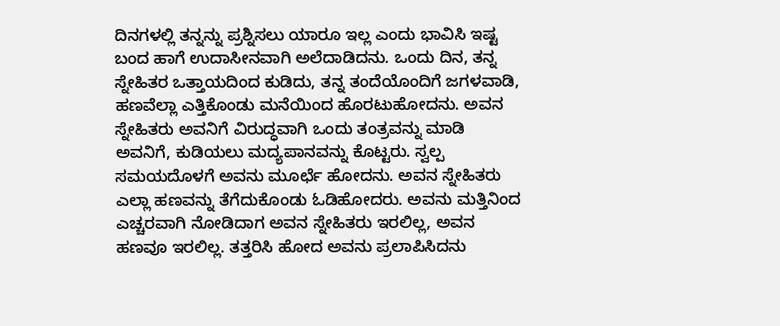ದಿನಗಳಲ್ಲಿ ತನ್ನನ್ನು ಪ್ರಶ್ನಿಸಲು ಯಾರೂ ಇಲ್ಲ ಎಂದು ಭಾವಿಸಿ ಇಷ್ಟ ಬಂದ ಹಾಗೆ ಉದಾಸೀನವಾಗಿ ಅಲೆದಾಡಿದನು. ಒಂದು ದಿನ, ತನ್ನ ಸ್ನೇಹಿತರ ಒತ್ತಾಯದಿಂದ ಕುಡಿದು, ತನ್ನ ತಂದೆಯೊಂದಿಗೆ ಜಗಳವಾಡಿ, ಹಣವೆಲ್ಲಾ ಎತ್ತಿಕೊಂಡು ಮನೆಯಿಂದ ಹೊರಟುಹೋದನು. ಅವನ ಸ್ನೇಹಿತರು ಅವನಿಗೆ ವಿರುದ್ಧವಾಗಿ ಒಂದು ತಂತ್ರವನ್ನು ಮಾಡಿ ಅವನಿಗೆ, ಕುಡಿಯಲು ಮದ್ಯಪಾನವನ್ನು ಕೊಟ್ಟರು. ಸ್ವಲ್ಪ ಸಮಯದೊಳಗೆ ಅವನು ಮೂರ್ಛೆ ಹೋದನು. ಅವನ ಸ್ನೇಹಿತರು ಎಲ್ಲಾ ಹಣವನ್ನು ತೆಗೆದುಕೊಂಡು ಓಡಿಹೋದರು. ಅವನು ಮತ್ತಿನಿಂದ ಎಚ್ಚರವಾಗಿ ನೋಡಿದಾಗ ಅವನ ಸ್ನೇಹಿತರು ಇರಲಿಲ್ಲ, ಅವನ ಹಣವೂ ಇರಲಿಲ್ಲ. ತತ್ತರಿಸಿ ಹೋದ ಅವನು ಪ್ರಲಾಪಿಸಿದನು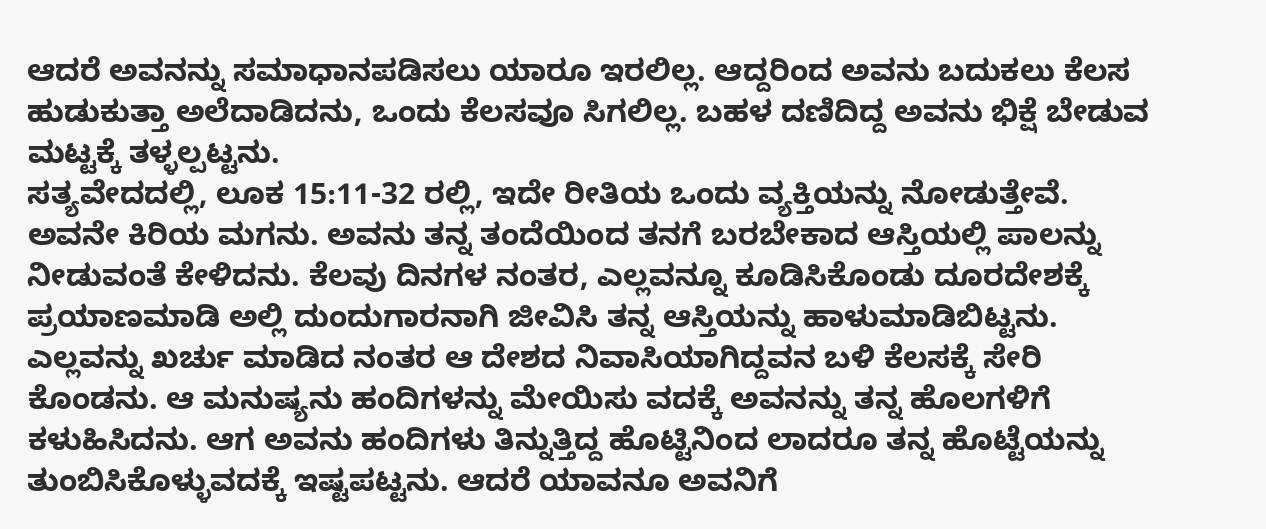ಆದರೆ ಅವನನ್ನು ಸಮಾಧಾನಪಡಿಸಲು ಯಾರೂ ಇರಲಿಲ್ಲ. ಆದ್ದರಿಂದ ಅವನು ಬದುಕಲು ಕೆಲಸ ಹುಡುಕುತ್ತಾ ಅಲೆದಾಡಿದನು, ಒಂದು ಕೆಲಸವೂ ಸಿಗಲಿಲ್ಲ. ಬಹಳ ದಣಿದಿದ್ದ ಅವನು ಭಿಕ್ಷೆ ಬೇಡುವ ಮಟ್ಟಕ್ಕೆ ತಳ್ಳಲ್ಪಟ್ಟನು.
ಸತ್ಯವೇದದಲ್ಲಿ, ಲೂಕ 15:11-32 ರಲ್ಲಿ, ಇದೇ ರೀತಿಯ ಒಂದು ವ್ಯಕ್ತಿಯನ್ನು ನೋಡುತ್ತೇವೆ. ಅವನೇ ಕಿರಿಯ ಮಗನು. ಅವನು ತನ್ನ ತಂದೆಯಿಂದ ತನಗೆ ಬರಬೇಕಾದ ಆಸ್ತಿಯಲ್ಲಿ ಪಾಲನ್ನು ನೀಡುವಂತೆ ಕೇಳಿದನು. ಕೆಲವು ದಿನಗಳ ನಂತರ, ಎಲ್ಲವನ್ನೂ ಕೂಡಿಸಿಕೊಂಡು ದೂರದೇಶಕ್ಕೆ ಪ್ರಯಾಣಮಾಡಿ ಅಲ್ಲಿ ದುಂದುಗಾರನಾಗಿ ಜೀವಿಸಿ ತನ್ನ ಆಸ್ತಿಯನ್ನು ಹಾಳುಮಾಡಿಬಿಟ್ಟನು. ಎಲ್ಲವನ್ನು ಖರ್ಚು ಮಾಡಿದ ನಂತರ ಆ ದೇಶದ ನಿವಾಸಿಯಾಗಿದ್ದವನ ಬಳಿ ಕೆಲಸಕ್ಕೆ ಸೇರಿ ಕೊಂಡನು. ಆ ಮನುಷ್ಯನು ಹಂದಿಗಳನ್ನು ಮೇಯಿಸು ವದಕ್ಕೆ ಅವನನ್ನು ತನ್ನ ಹೊಲಗಳಿಗೆ ಕಳುಹಿಸಿದನು. ಆಗ ಅವನು ಹಂದಿಗಳು ತಿನ್ನುತ್ತಿದ್ದ ಹೊಟ್ಟಿನಿಂದ ಲಾದರೂ ತನ್ನ ಹೊಟ್ಟೆಯನ್ನು ತುಂಬಿಸಿಕೊಳ್ಳುವದಕ್ಕೆ ಇಷ್ಟಪಟ್ಟನು. ಆದರೆ ಯಾವನೂ ಅವನಿಗೆ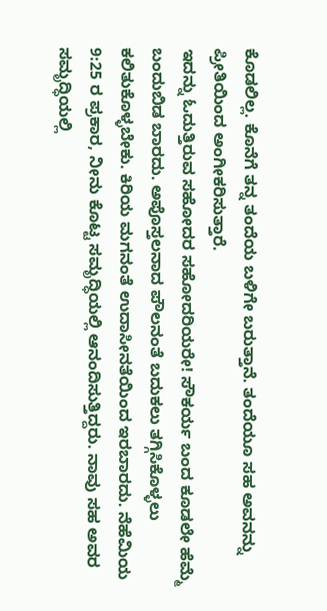ಕೊಡಲಿಲ್ಲ. ಕೊನೆಗೆ ತನ್ನ ತಂದೆಯ ಬಳಿಗೇ ಬರುತ್ತಾನೆ. ತಂದೆಯೂ ಸಹ ಅವನನ್ನು ಪ್ರೀತಿಯಿಂದ ಅಂಗೀಕರಿಸುತ್ತಾರೆ.
ಇದನ್ನು ಓದುತ್ತಿರುವ ಸಹೋದರ ಸಹೋದರಿಯರೇ! ಸೌಕರ್ಯ ಬಂದ ಕೂಡಲೇ ಹೆಮ್ಮೆ ಬಂದುಬಿಡ ಬಾರದು. ಅಪೊಸ್ತಲನಾದ ಪೌಲನಂತೆ ಬದುಕಲು ತಗ್ಗಿಸಿಕೊಳ್ಳಲು ಕಲಿತುಕೊಳ್ಳಬೇಕು. ಕಿರಿಯ ಮಗನಂತೆ ಉದಾಸೀನತೆಯಿಂದ ಇರಬಾರದು. ನೆಹೆಮಿಯ 9:25 ರ ಪ್ರಕಾರ, ನೀನು ಕೊಟ್ಟ ಸಮೃದ್ಧಿಯಲ್ಲಿ ಆನಂದಿಸುತ್ತಿದ್ದರು. ನಾವು ಸಹ ಅವರ ಸಮೃದ್ಧಿಯಲ್ಲಿ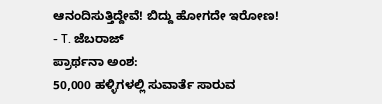ಆನಂದಿಸುತ್ತಿದ್ದೇವೆ! ಬಿದ್ದು ಹೋಗದೇ ಇರೋಣ!
- T. ಜೆಬರಾಜ್
ಪ್ರಾರ್ಥನಾ ಅಂಶ:
50,000 ಹಳ್ಳಿಗಳಲ್ಲಿ ಸುವಾರ್ತೆ ಸಾರುವ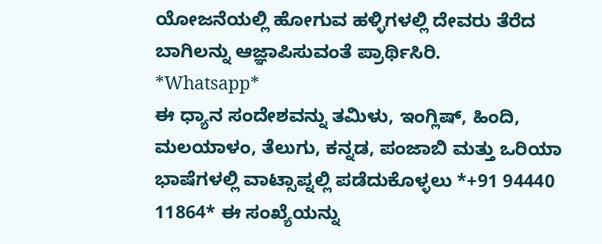ಯೋಜನೆಯಲ್ಲಿ ಹೋಗುವ ಹಳ್ಳಿಗಳಲ್ಲಿ ದೇವರು ತೆರೆದ ಬಾಗಿಲನ್ನು ಆಜ್ಞಾಪಿಸುವಂತೆ ಪ್ರಾರ್ಥಿಸಿರಿ.
*Whatsapp*
ಈ ಧ್ಯಾನ ಸಂದೇಶವನ್ನು ತಮಿಳು, ಇಂಗ್ಲಿಷ್, ಹಿಂದಿ, ಮಲಯಾಳಂ, ತೆಲುಗು, ಕನ್ನಡ, ಪಂಜಾಬಿ ಮತ್ತು ಒರಿಯಾ ಭಾಷೆಗಳಲ್ಲಿ ವಾಟ್ಸಾಪ್ನಲ್ಲಿ ಪಡೆದುಕೊಳ್ಳಲು *+91 94440 11864* ಈ ಸಂಖ್ಯೆಯನ್ನು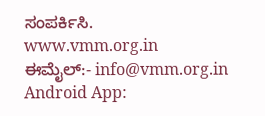ಸಂಪರ್ಕಿಸಿ.
www.vmm.org.in
ಈಮೈಲ್:- info@vmm.org.in
Android App: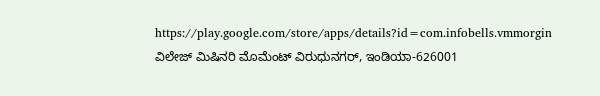https://play.google.com/store/apps/details?id=com.infobells.vmmorgin
ವಿಲೇಜ್ ಮಿಷಿನರಿ ಮೊಮೆಂಟ್ ವಿರುಧುನಗರ್, ಇಂಡಿಯಾ-626001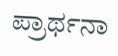ಪ್ರಾರ್ಥನಾ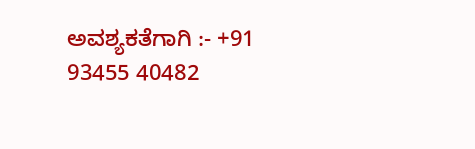ಅವಶ್ಯಕತೆಗಾಗಿ :- +91 93455 40482